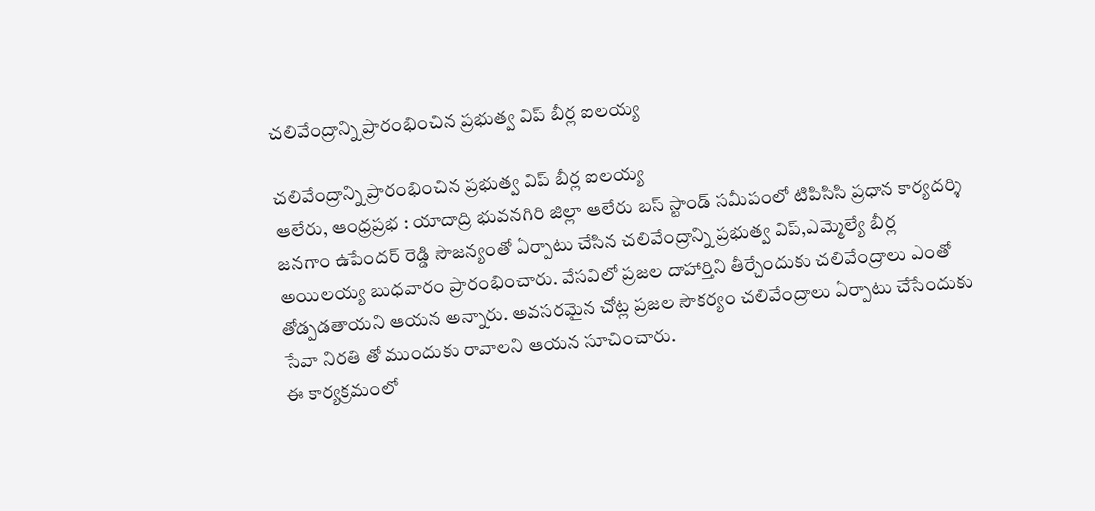చలివేంద్రాన్ని ప్రారంభించిన ప్రభుత్వ విప్ బీర్ల ఐలయ్య

చలివేంద్రాన్ని ప్రారంభించిన ప్రభుత్వ విప్ బీర్ల ఐలయ్య
ఆలేరు, ఆంధ్రప్రభ : యాదాద్రి భువనగిరి జిల్లా ఆలేరు బస్ స్టాండ్ సమీపంలో టిపిసిసి ప్రధాన కార్యదర్శి జనగాం ఉపేందర్ రెడ్డి సౌజన్యంతో ఏర్పాటు చేసిన చలివేంద్రాన్ని ప్రభుత్వ విప్,ఎమ్మెల్యే బీర్ల అయిలయ్య బుధవారం ప్రారంభించారు. వేసవిలో ప్రజల దాహార్తిని తీర్చేందుకు చలివేంద్రాలు ఎంతో తోడ్పడతాయని ఆయన అన్నారు. అవసరమైన చోట్ల ప్రజల సౌకర్యం చలివేంద్రాలు ఏర్పాటు చేసేందుకు సేవా నిరతి తో ముందుకు రావాలని ఆయన సూచించారు.
ఈ కార్యక్రమంలో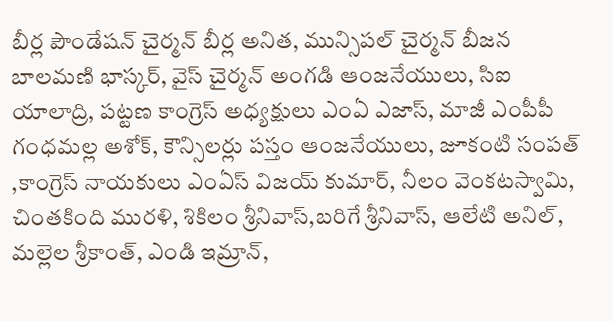బీర్ల పౌండేషన్ చైర్మన్ బీర్ల అనిత, మున్సిపల్ చైర్మన్ బీజన బాలమణి భాస్కర్, వైస్ చైర్మన్ అంగడి ఆంజనేయులు, సిఐ యాలాద్రి, పట్టణ కాంగ్రెస్ అధ్యక్షులు ఎంఏ ఎజాస్, మాజీ ఎంపీపీ గంధమల్ల అశోక్, కౌన్సిలర్లు పస్తం ఆంజనేయులు, జూకంటి సంపత్ ,కాంగ్రెస్ నాయకులు ఎంఏస్ విజయ్ కుమార్, నీలం వెంకటస్వామి, చింతకింది మురళి, శికిలం శ్రీనివాస్,బరిగే శ్రీనివాస్, ఆలేటి అనిల్, మల్లెల శ్రీకాంత్, ఎండి ఇమ్రాన్,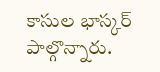కాసుల భాస్కర్ పాల్గొన్నారు.